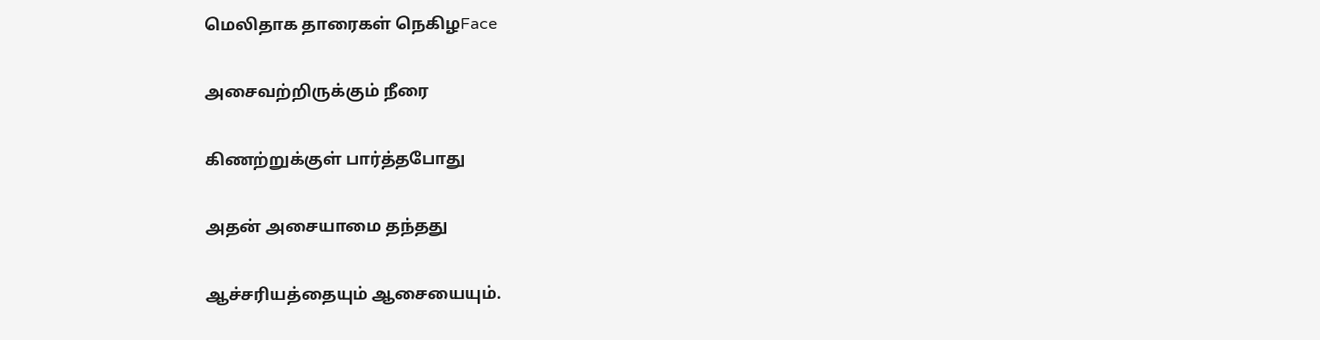மெலிதாக தாரைகள் நெகிழFace

அசைவற்றிருக்கும் நீரை

கிணற்றுக்குள் பார்த்தபோது

அதன் அசையாமை தந்தது

ஆச்சரியத்தையும் ஆசையையும்.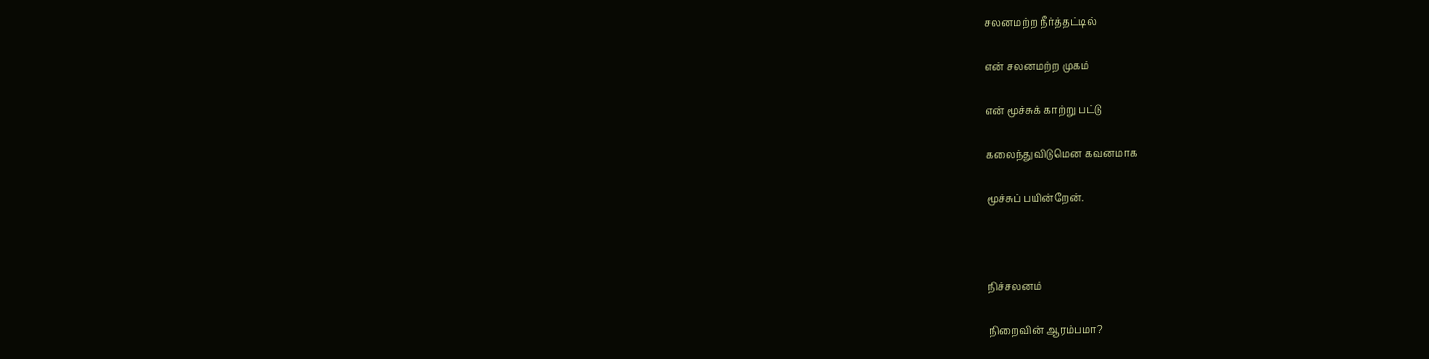சலனமற்ற நீர்த்தட்டில்

என் சலனமற்ற முகம்

என் மூச்சுக் காற்று பட்டு

கலைந்துவிடுமென கவனமாக

மூச்சுப் பயின்றேன்.



நிச்சலனம்

நிறைவின் ஆரம்பமா?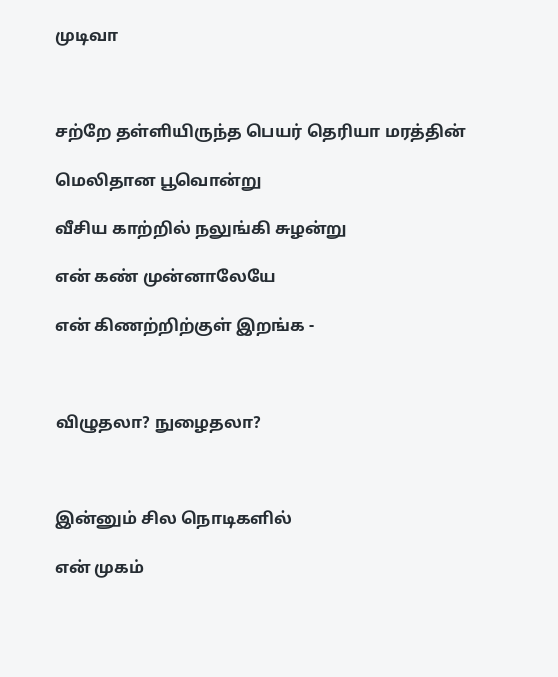முடிவா



சற்றே தள்ளியிருந்த பெயர் தெரியா மரத்தின்

மெலிதான பூவொன்று

வீசிய காற்றில் நலுங்கி சுழன்று

என் கண் முன்னாலேயே

என் கிணற்றிற்குள் இறங்க -



விழுதலா? நுழைதலா?



இன்னும் சில நொடிகளில்

என் முகம்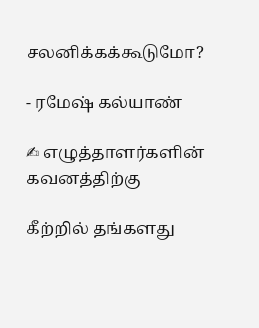சலனிக்கக்கூடுமோ?

- ரமேஷ் கல்யாண்

✍ எழுத்தாளர்களின் கவனத்திற்கு

கீற்றில் தங்களது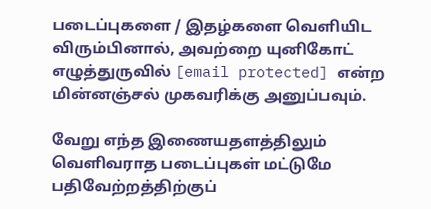படைப்புகளை / இதழ்களை வெளியிட விரும்பினால், அவற்றை யுனிகோட் எழுத்துருவில் [email protected] என்ற மின்னஞ்சல் முகவரிக்கு அனுப்பவும்.

வேறு எந்த இணையதளத்திலும் வெளிவராத படைப்புகள் மட்டுமே பதிவேற்றத்திற்குப்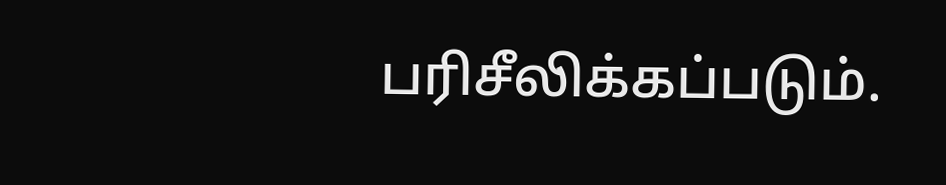பரிசீலிக்கப்படும்.